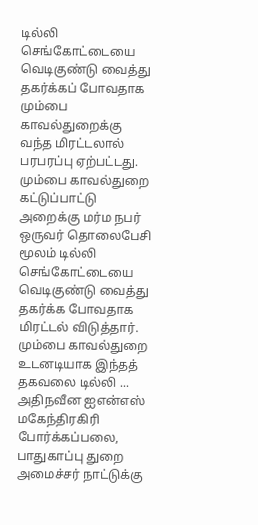டில்லி செங்கோட்டையை வெடிகுண்டு வைத்து தகர்க்கப் போவதாக மும்பை காவல்துறைக்கு வந்த மிரட்டலால் பரபரப்பு ஏற்பட்டது. மும்பை காவல்துறை கட்டுப்பாட்டு அறைக்கு மர்ம நபர் ஒருவர் தொலைபேசி மூலம் டில்லி செங்கோட்டையை வெடிகுண்டு வைத்து தகர்க்க போவதாக மிரட்டல் விடுத்தார். மும்பை காவல்துறை உடனடியாக இந்தத் தகவலை டில்லி ...
அதிநவீன ஐஎன்எஸ் மகேந்திரகிரி போர்க்கப்பலை, பாதுகாப்பு துறை அமைச்சர் நாட்டுக்கு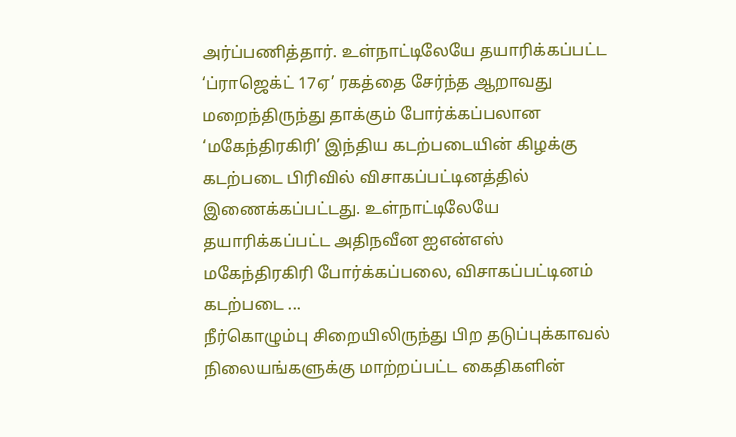அர்ப்பணித்தார். உள்நாட்டிலேயே தயாரிக்கப்பட்ட ‘ப்ராஜெக்ட் 17ஏ’ ரகத்தை சேர்ந்த ஆறாவது மறைந்திருந்து தாக்கும் போர்க்கப்பலான ‘மகேந்திரகிரி’ இந்திய கடற்படையின் கிழக்கு கடற்படை பிரிவில் விசாகப்பட்டினத்தில் இணைக்கப்பட்டது. உள்நாட்டிலேயே தயாரிக்கப்பட்ட அதிநவீன ஐஎன்எஸ் மகேந்திரகிரி போர்க்கப்பலை, விசாகப்பட்டினம் கடற்படை ...
நீர்கொழும்பு சிறையிலிருந்து பிற தடுப்புக்காவல் நிலையங்களுக்கு மாற்றப்பட்ட கைதிகளின்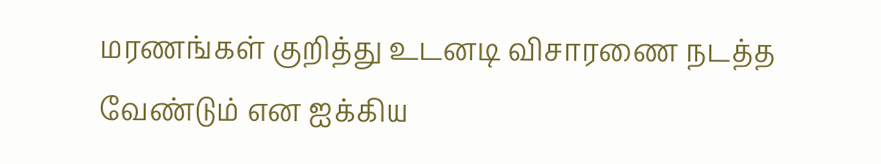மரணங்கள் குறித்து உடனடி விசாரணை நடத்த வேண்டும் என ஐக்கிய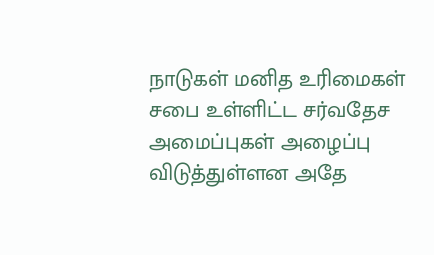நாடுகள் மனித உரிமைகள் சபை உள்ளிட்ட சர்வதேச அமைப்புகள் அழைப்பு விடுத்துள்ளன அதே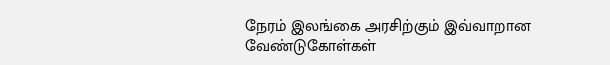நேரம் இலங்கை அரசிற்கும் இவ்வாறான வேண்டுகோள்கள்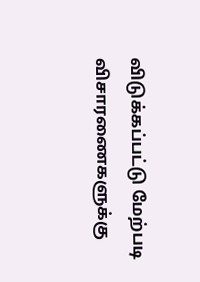விடுக்கப்பட்டு மேற்படி விசாரணைகளுக்கு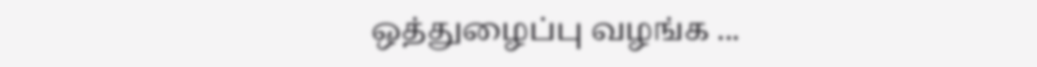ஒத்துழைப்பு வழங்க ...